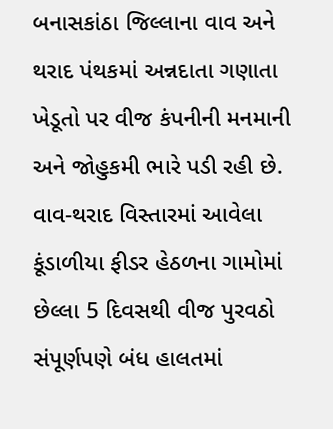બનાસકાંઠા જિલ્લાના વાવ અને થરાદ પંથકમાં અન્નદાતા ગણાતા ખેડૂતો પર વીજ કંપનીની મનમાની અને જોહુકમી ભારે પડી રહી છે. વાવ-થરાદ વિસ્તારમાં આવેલા કૂંડાળીયા ફીડર હેઠળના ગામોમાં છેલ્લા 5 દિવસથી વીજ પુરવઠો સંપૂર્ણપણે બંધ હાલતમાં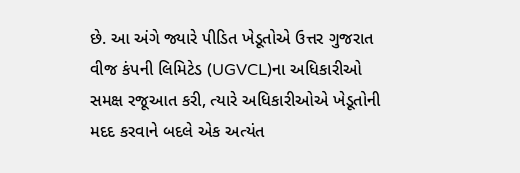છે. આ અંગે જ્યારે પીડિત ખેડૂતોએ ઉત્તર ગુજરાત વીજ કંપની લિમિટેડ (UGVCL)ના અધિકારીઓ સમક્ષ રજૂઆત કરી, ત્યારે અધિકારીઓએ ખેડૂતોની મદદ કરવાને બદલે એક અત્યંત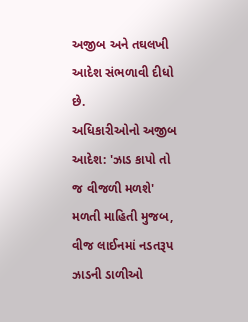અજીબ અને તઘલખી આદેશ સંભળાવી દીધો છે.
અધિકારીઓનો અજીબ આદેશ: 'ઝાડ કાપો તો જ વીજળી મળશે'
મળતી માહિતી મુજબ, વીજ લાઈનમાં નડતરૂપ ઝાડની ડાળીઓ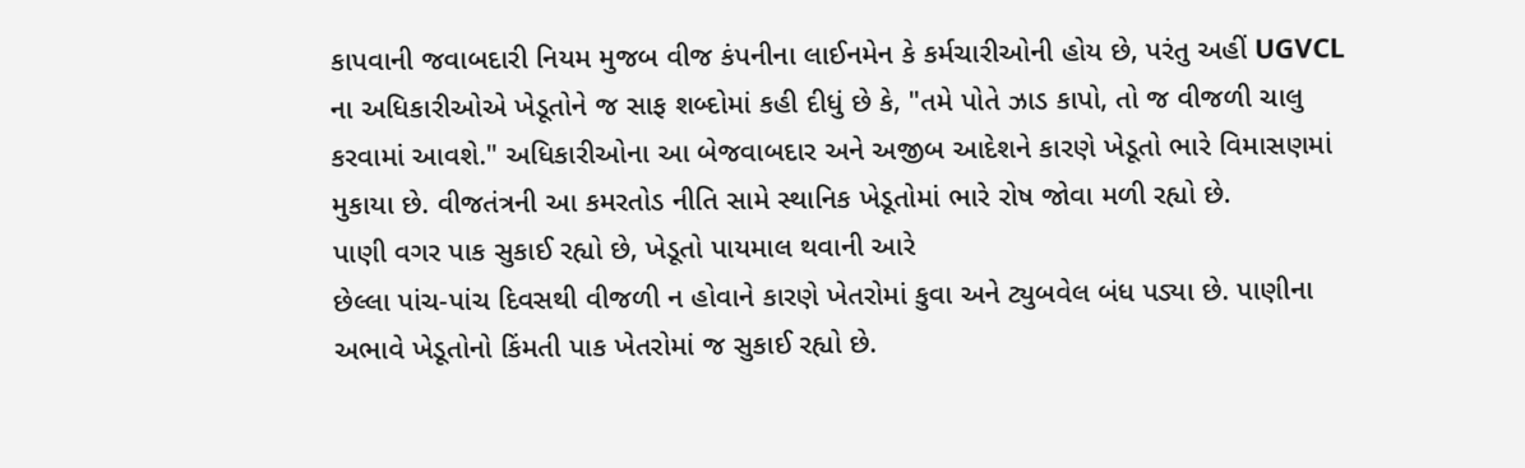કાપવાની જવાબદારી નિયમ મુજબ વીજ કંપનીના લાઈનમેન કે કર્મચારીઓની હોય છે, પરંતુ અહીં UGVCL ના અધિકારીઓએ ખેડૂતોને જ સાફ શબ્દોમાં કહી દીધું છે કે, "તમે પોતે ઝાડ કાપો, તો જ વીજળી ચાલુ કરવામાં આવશે." અધિકારીઓના આ બેજવાબદાર અને અજીબ આદેશને કારણે ખેડૂતો ભારે વિમાસણમાં મુકાયા છે. વીજતંત્રની આ કમરતોડ નીતિ સામે સ્થાનિક ખેડૂતોમાં ભારે રોષ જોવા મળી રહ્યો છે.
પાણી વગર પાક સુકાઈ રહ્યો છે, ખેડૂતો પાયમાલ થવાની આરે
છેલ્લા પાંચ-પાંચ દિવસથી વીજળી ન હોવાને કારણે ખેતરોમાં કુવા અને ટ્યુબવેલ બંધ પડ્યા છે. પાણીના અભાવે ખેડૂતોનો કિંમતી પાક ખેતરોમાં જ સુકાઈ રહ્યો છે.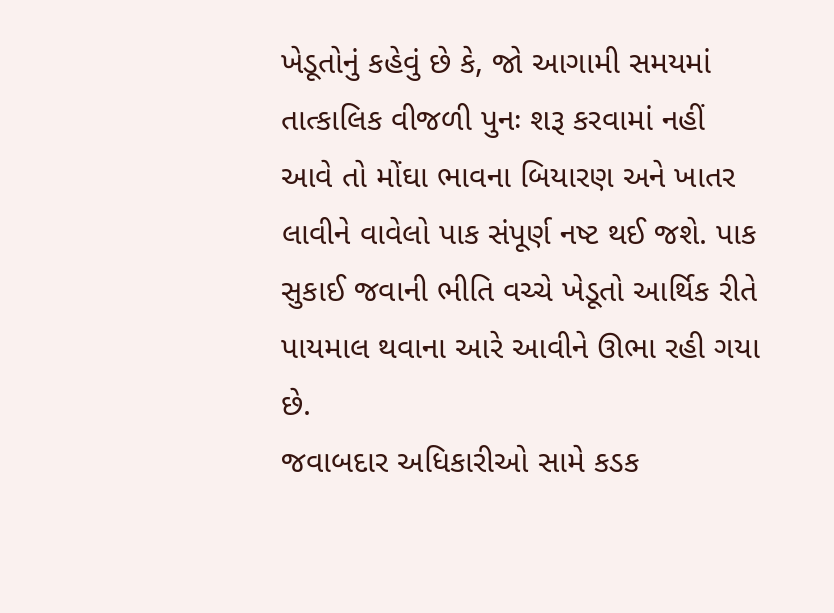ખેડૂતોનું કહેવું છે કે, જો આગામી સમયમાં તાત્કાલિક વીજળી પુનઃ શરૂ કરવામાં નહીં આવે તો મોંઘા ભાવના બિયારણ અને ખાતર લાવીને વાવેલો પાક સંપૂર્ણ નષ્ટ થઈ જશે. પાક સુકાઈ જવાની ભીતિ વચ્ચે ખેડૂતો આર્થિક રીતે પાયમાલ થવાના આરે આવીને ઊભા રહી ગયા છે.
જવાબદાર અધિકારીઓ સામે કડક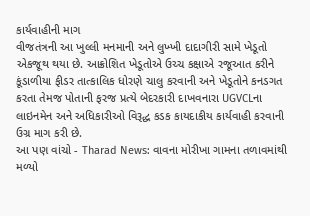કાર્યવાહીની માગ
વીજતંત્રની આ ખુલ્લી મનમાની અને લુખ્ખી દાદાગીરી સામે ખેડૂતો એકજૂથ થયા છે. આક્રોશિત ખેડૂતોએ ઉચ્ચ કક્ષાએ રજૂઆત કરીને કૂંડાળીયા ફીડર તાત્કાલિક ધોરણે ચાલુ કરવાની અને ખેડૂતોને કનડગત કરતા તેમજ પોતાની ફરજ પ્રત્યે બેદરકારી દાખવનારા UGVCLના લાઇનમેન અને અધિકારીઓ વિરૂદ્ધ કડક કાયદાકીય કાર્યવાહી કરવાની ઉગ્ર માગ કરી છે.
આ પણ વાંચો - Tharad News: વાવના મોરીખા ગામના તળાવમાંથી મળ્યો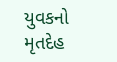યુવકનો મૃતદેહ